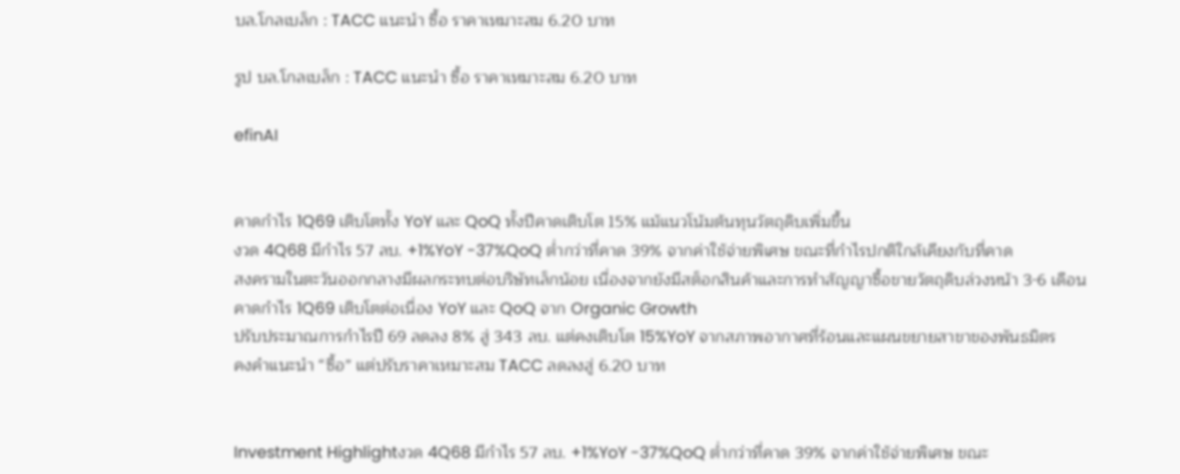บล.โกลเบล็ก : TACC แนะนำ ซื้อ ราคาเหมาะสม 6.20 บาท

รูป บล.โกลเบล็ก : TACC แนะนำ ซื้อ ราคาเหมาะสม 6.20 บาท

efinAI


คาดกำไร 1Q69 เติบโตทั้ง YoY และ QoQ ทั้งปีคาดเติบโต 15% แม้แนวโน้มต้นทุนวัตถุดิบเพิ่มขึ้น
งวด 4Q68 มีกำไร 57 ลบ. +1%YoY -37%QoQ ต่ำกว่าที่คาด 39% จากค่าใช้จ่ายพิเศษ ขณะที่กำไรปกติใกล้เคียงกับที่คาด
สงครามในตะวันออกกลางมีผลกระทบต่อบริษัทเล็กน้อย เนื่องจากยังมีสต็อกสินค้าและการทำสัญญาซื้อขายวัตถุดิบล่วงหน้า 3-6 เดือน
คาดกำไร 1Q69 เติบโตต่อเนื่อง YoY และ QoQ จาก Organic Growth
ปรับประมาณการกำไรปี 69 ลดลง 8% สู่ 343 ลบ. แต่คงเติบโต 15%YoY จากสภาพอากาศที่ร้อนและแผนขยายสาขาของพันธมิตร
คงคำแนะนำ “ซื้อ” แต่ปรับราคาเหมาะสม TACC ลดลงสู่ 6.20 บาท


Investment Highlightงวด 4Q68 มีกำไร 57 ลบ. +1%YoY -37%QoQ ต่ำกว่าที่คาด 39% จากค่าใช้จ่ายพิเศษ ขณะ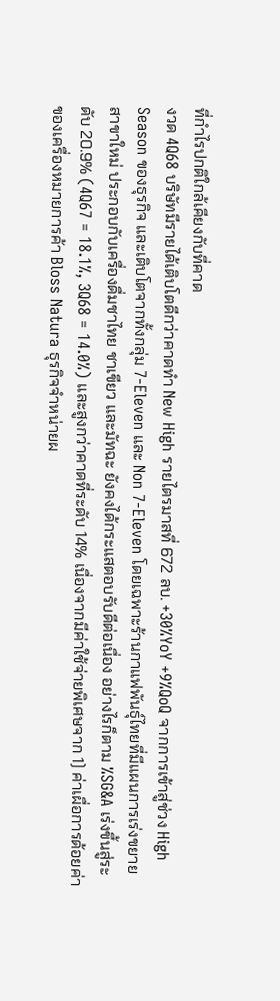ที่กำไรปกติใกล้เคียงกับที่คาด
งวด 4Q68 บริษัทมีรายได้เติบโตดีกว่าคาดทำ New High รายไตรมาสที่ 672 ลบ. +30%YoY +9%QoQ จากการเข้าสู่ช่วง High Season ของธุรกิจ และเติบโตจากทั้งกลุ่ม 7-Eleven และ Non 7-Eleven โดยเฉพาะร้านกาแฟพันธุ์ไทยที่มีแผนการเร่งขยายสาขาใหม่ ประกอบกับเครื่องดื่มชาไทย ชาเขียว และมัทฉะ ยังคงได้กระแสตอบรับดีต่อเนื่อง อย่างไรก็ตาม %SG&A เร่งขึ้นสู่ระดับ 20.9% (4Q67 = 18.1%, 3Q68 = 14.0%) และสูงกว่าคาดที่ระดับ 14% เนื่องจากมีค่าใช้จ่ายพิเศษจาก 1) ค่าเผื่อการด้อยค่าของเครื่องหมายการค้า Bloss Natura ธุรกิจจำหน่ายผ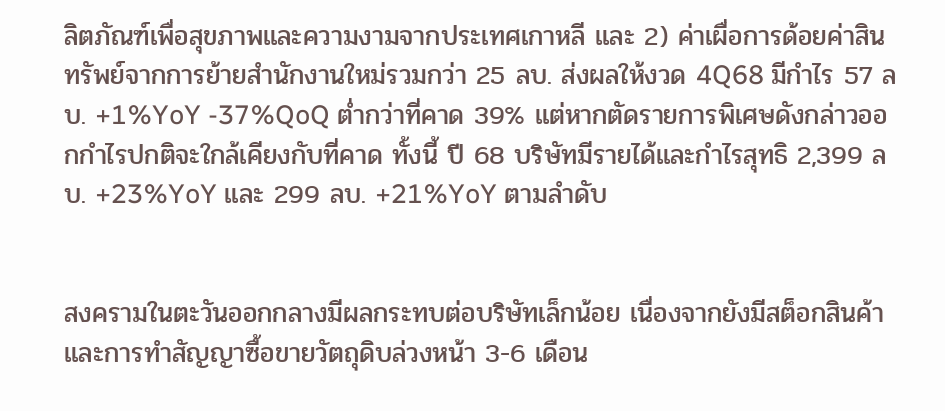ลิตภัณฑ์เพื่อสุขภาพและความงามจากประเทศเกาหลี และ 2) ค่าเผื่อการด้อยค่าสินทรัพย์จากการย้ายสำนักงานใหม่รวมกว่า 25 ลบ. ส่งผลให้งวด 4Q68 มีกำไร 57 ลบ. +1%YoY -37%QoQ ต่ำกว่าที่คาด 39% แต่หากตัดรายการพิเศษดังกล่าวออกกำไรปกติจะใกล้เคียงกับที่คาด ทั้งนี้ ปี 68 บริษัทมีรายได้และกำไรสุทธิ 2,399 ลบ. +23%YoY และ 299 ลบ. +21%YoY ตามลำดับ


สงครามในตะวันออกกลางมีผลกระทบต่อบริษัทเล็กน้อย เนื่องจากยังมีสต็อกสินค้าและการทำสัญญาซื้อขายวัตถุดิบล่วงหน้า 3-6 เดือน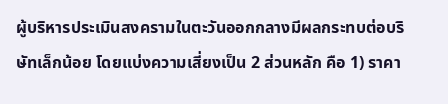ผู้บริหารประเมินสงครามในตะวันออกกลางมีผลกระทบต่อบริษัทเล็กน้อย โดยแบ่งความเสี่ยงเป็น 2 ส่วนหลัก คือ 1) ราคา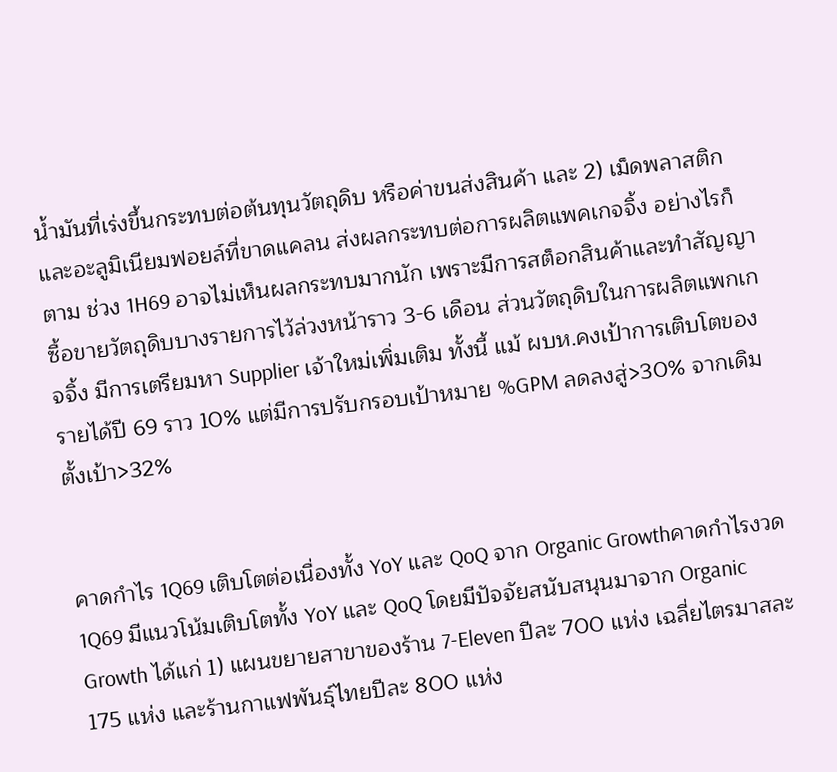น้ำมันที่เร่งขึ้นกระทบต่อต้นทุนวัตถุดิบ หรือค่าขนส่งสินค้า และ 2) เม็ดพลาสติกและอะลูมิเนียมฟอยล์ที่ขาดแคลน ส่งผลกระทบต่อการผลิตแพคเกจจิ้ง อย่างไรก็ตาม ช่วง 1H69 อาจไม่เห็นผลกระทบมากนัก เพราะมีการสต็อกสินค้าและทำสัญญาซื้อขายวัตถุดิบบางรายการไว้ล่วงหน้าราว 3-6 เดือน ส่วนวัตถุดิบในการผลิตแพกเกจจิ้ง มีการเตรียมหา Supplier เจ้าใหม่เพิ่มเติม ทั้งนี้ แม้ ผบห.คงเป้าการเติบโตของรายได้ปี 69 ราว 10% แต่มีการปรับกรอบเป้าหมาย %GPM ลดลงสู่>30% จากเดิมตั้งเป้า>32%


คาดกำไร 1Q69 เติบโตต่อเนื่องทั้ง YoY และ QoQ จาก Organic Growthคาดกำไรงวด 1Q69 มีแนวโน้มเติบโตทั้ง YoY และ QoQ โดยมีปัจจัยสนับสนุนมาจาก Organic Growth ได้แก่ 1) แผนขยายสาขาของร้าน 7-Eleven ปีละ 700 แห่ง เฉลี่ยไตรมาสละ 175 แห่ง และร้านกาแฟพันธุ์ไทยปีละ 800 แห่ง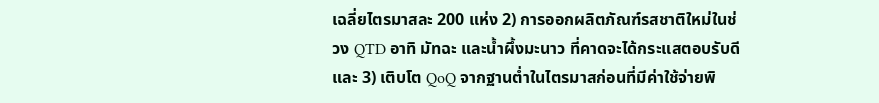เฉลี่ยไตรมาสละ 200 แห่ง 2) การออกผลิตภัณฑ์รสชาติใหม่ในช่วง QTD อาทิ มัทฉะ และน้ำผึ้งมะนาว ที่คาดจะได้กระแสตอบรับดี และ 3) เติบโต QoQ จากฐานต่ำในไตรมาสก่อนที่มีค่าใช้จ่ายพิ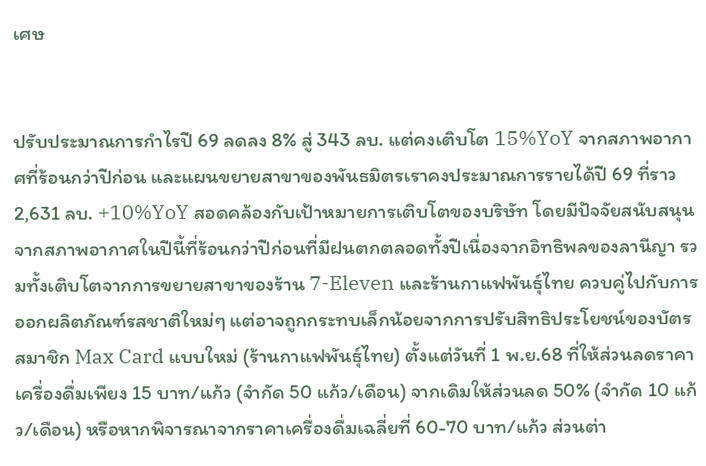เศษ


ปรับประมาณการกำไรปี 69 ลดลง 8% สู่ 343 ลบ. แต่คงเติบโต 15%YoY จากสภาพอากาศที่ร้อนกว่าปีก่อน และแผนขยายสาขาของพันธมิตรเราคงประมาณการรายได้ปี 69 ที่ราว 2,631 ลบ. +10%YoY สอดคล้องกับเป้าหมายการเติบโตของบริษัท โดยมีปัจจัยสนับสนุนจากสภาพอากาศในปีนี้ที่ร้อนกว่าปีก่อนที่มีฝนตกตลอดทั้งปีเนื่องจากอิทธิพลของลานีญา รวมทั้งเติบโตจากการขยายสาขาของร้าน 7-Eleven และร้านกาแฟพันธุ์ไทย ควบคู่ไปกับการออกผลิตภัณฑ์รสชาติใหม่ๆ แต่อาจถูกกระทบเล็กน้อยจากการปรับสิทธิประโยชน์ของบัตรสมาชิก Max Card แบบใหม่ (ร้านกาแฟพันธุ์ไทย) ตั้งแต่วันที่ 1 พ.ย.68 ที่ให้ส่วนลดราคาเครื่องดื่มเพียง 15 บาท/แก้ว (จำกัด 50 แก้ว/เดือน) จากเดิมให้ส่วนลด 50% (จำกัด 10 แก้ว/เดือน) หรือหากพิจารณาจากราคาเครื่องดื่มเฉลี่ยที่ 60-70 บาท/แก้ว ส่วนต่า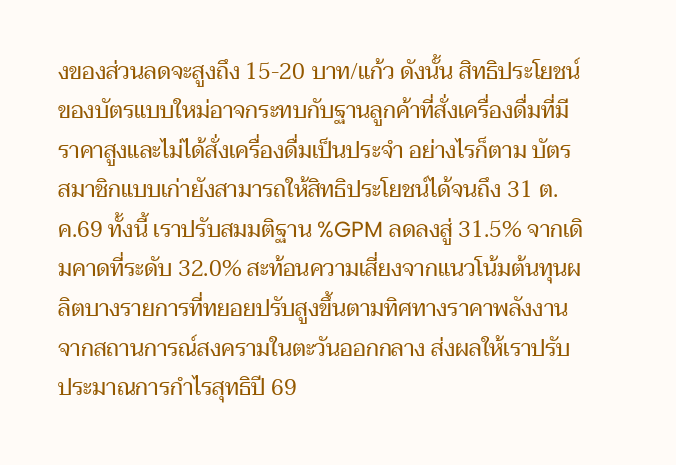งของส่วนลดจะสูงถึง 15-20 บาท/แก้ว ดังนั้น สิทธิประโยชน์ของบัตรแบบใหม่อาจกระทบกับฐานลูกค้าที่สั่งเครื่องดื่มที่มีราคาสูงและไม่ได้สั่งเครื่องดื่มเป็นประจำ อย่างไรก็ตาม บัตรสมาชิกแบบเก่ายังสามารถให้สิทธิประโยชน์ได้จนถึง 31 ต.ค.69 ทั้งนี้ เราปรับสมมติฐาน %GPM ลดลงสู่ 31.5% จากเดิมคาดที่ระดับ 32.0% สะท้อนความเสี่ยงจากแนวโน้มต้นทุนผลิตบางรายการที่ทยอยปรับสูงขึ้นตามทิศทางราคาพลังงานจากสถานการณ์สงครามในตะวันออกกลาง ส่งผลให้เราปรับประมาณการกำไรสุทธิปี 69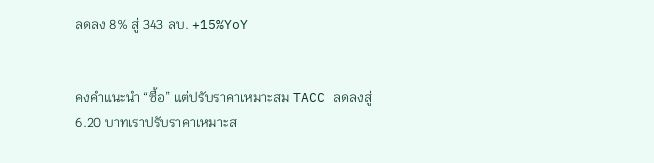ลดลง 8% สู่ 343 ลบ. +15%YoY


คงคำแนะนำ “ซื้อ” แต่ปรับราคาเหมาะสม TACC ลดลงสู่ 6.20 บาทเราปรับราคาเหมาะส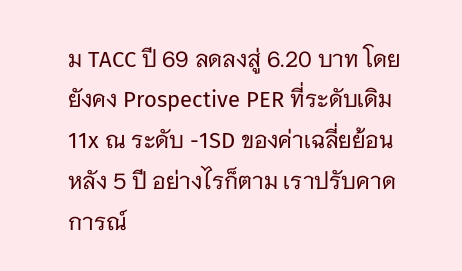ม TACC ปี 69 ลดลงสู่ 6.20 บาท โดยยังคง Prospective PER ที่ระดับเดิม 11x ณ ระดับ -1SD ของค่าเฉลี่ยย้อนหลัง 5 ปี อย่างไรก็ตาม เราปรับคาดการณ์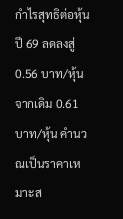กำไรสุทธิต่อหุ้นปี 69 ลดลงสู่ 0.56 บาท/หุ้น จากเดิม 0.61 บาท/หุ้น คำนวณเป็นราคาเหมาะส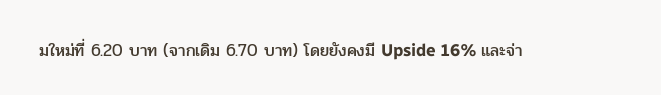มใหม่ที่ 6.20 บาท (จากเดิม 6.70 บาท) โดยยังคงมี Upside 16% และจ่า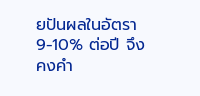ยปันผลในอัตรา 9-10% ต่อปี จึงคงคำ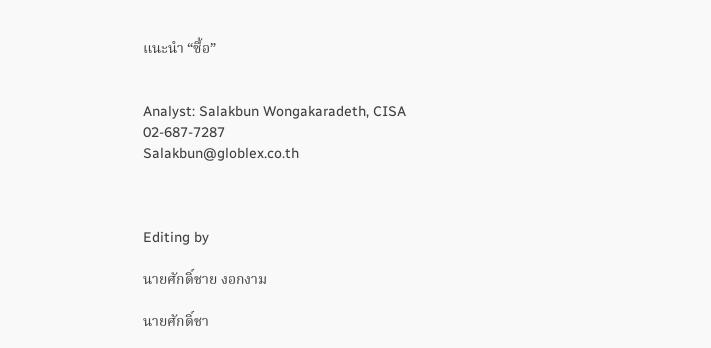แนะนำ “ซื้อ”


Analyst: Salakbun Wongakaradeth, CISA
02-687-7287
Salakbun@globlex.co.th



Editing by

นายศักดิ์ชาย งอกงาม

นายศักดิ์ชา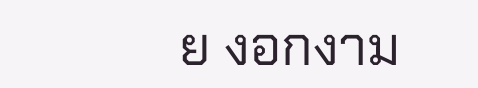ย งอกงาม